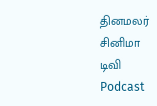தினமலர்
சினிமா
டிவி
Podcast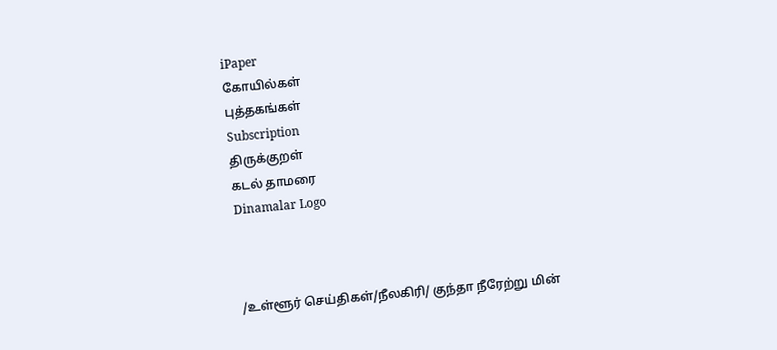iPaper
கோயில்கள்
புத்தகங்கள்
Subscription
திருக்குறள்
கடல் தாமரை
Dinamalar Logo



/உள்ளூர் செய்திகள்/நீலகிரி/ குந்தா நீரேற்று மின்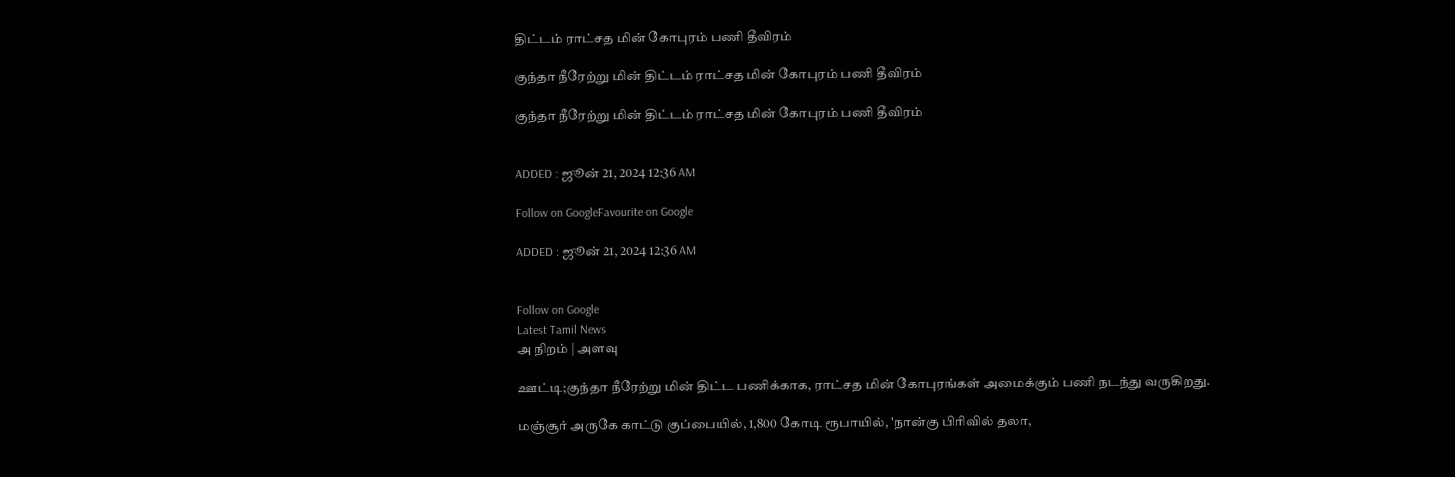திட்டம் ராட்சத மின் கோபுரம் பணி தீவிரம்

குந்தா நீரேற்று மின் திட்டம் ராட்சத மின் கோபுரம் பணி தீவிரம்

குந்தா நீரேற்று மின் திட்டம் ராட்சத மின் கோபுரம் பணி தீவிரம்


ADDED : ஜூன் 21, 2024 12:36 AM

Follow on GoogleFavourite on Google

ADDED : ஜூன் 21, 2024 12:36 AM


Follow on Google
Latest Tamil News
அ நிறம் | அளவு

ஊட்டி;குந்தா நீரேற்று மின் திட்ட பணிக்காக, ராட்சத மின் கோபுரங்கள் அமைக்கும் பணி நடந்து வருகிறது.

மஞ்சூர் அருகே காட்டு குப்பையில், 1,800 கோடி ரூபாயில், 'நான்கு பிரிவில் தலா,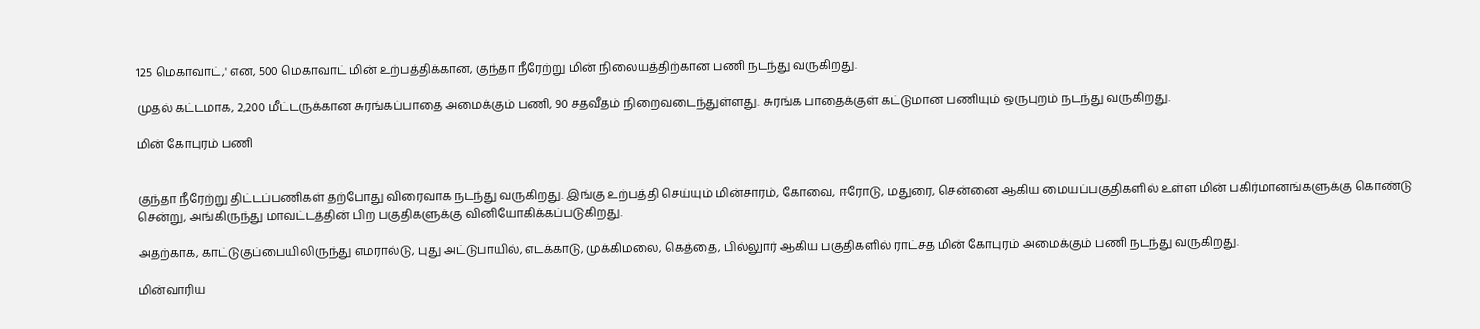125 மெகாவாட்,' என, 500 மெகாவாட் மின் உற்பத்திக்கான, குந்தா நீரேற்று மின் நிலையத்திற்கான பணி நடந்து வருகிறது.

முதல் கட்டமாக, 2,200 மீட்டருக்கான சுரங்கப்பாதை அமைக்கும் பணி, 90 சதவீதம் நிறைவடைந்துள்ளது. சுரங்க பாதைக்குள் கட்டுமான பணியும் ஒருபுறம் நடந்து வருகிறது.

மின் கோபுரம் பணி


குந்தா நீரேற்று திட்டப்பணிகள் தற்போது விரைவாக நடந்து வருகிறது. இங்கு உற்பத்தி செய்யும் மின்சாரம், கோவை, ஈரோடு, மதுரை, சென்னை ஆகிய மையப்பகுதிகளில் உள்ள மின் பகிர்மானங்களுக்கு கொண்டு சென்று, அங்கிருந்து மாவட்டத்தின் பிற பகுதிகளுக்கு வினியோகிக்கப்படுகிறது.

அதற்காக, காட்டுகுப்பையிலிருந்து எமரால்டு, புது அட்டுபாயில், எடக்காடு, முக்கிமலை, கெத்தை, பில்லுார் ஆகிய பகுதிகளில் ராட்சத மின் கோபுரம் அமைக்கும் பணி நடந்து வருகிறது.

மின்வாரிய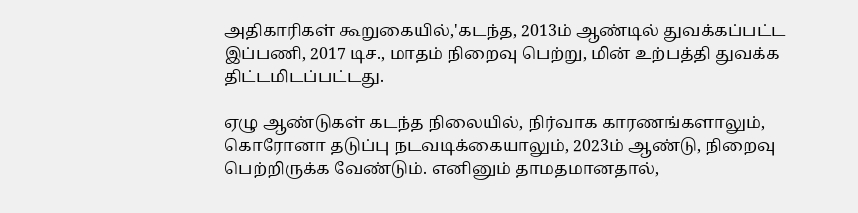அதிகாரிகள் கூறுகையில்,'கடந்த, 2013ம் ஆண்டில் துவக்கப்பட்ட இப்பணி, 2017 டிச., மாதம் நிறைவு பெற்று, மின் உற்பத்தி துவக்க திட்டமிடப்பட்டது.

ஏழு ஆண்டுகள் கடந்த நிலையில், நிர்வாக காரணங்களாலும், கொரோனா தடுப்பு நடவடிக்கையாலும், 2023ம் ஆண்டு, நிறைவு பெற்றிருக்க வேண்டும். எனினும் தாமதமானதால்,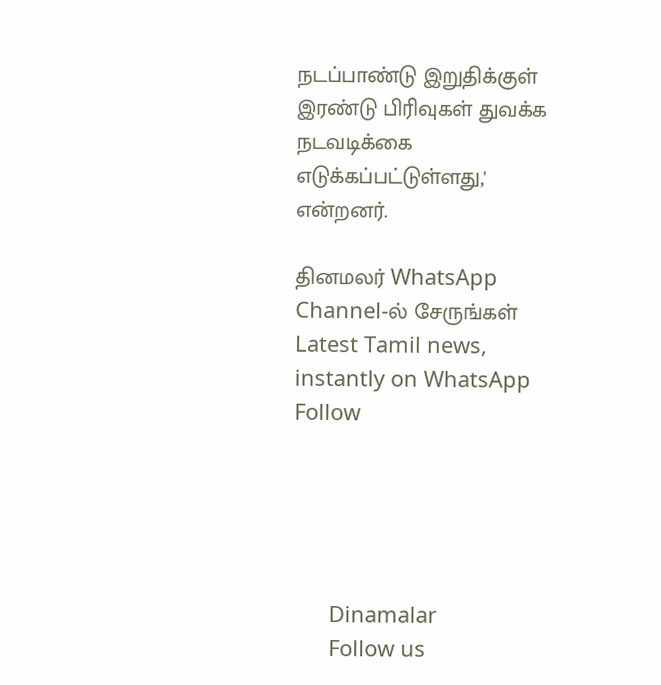நடப்பாண்டு இறுதிக்குள் இரண்டு பிரிவுகள் துவக்க நடவடிக்கை எடுக்கப்பட்டுள்ளது,' என்றனர்.

தினமலர் WhatsApp Channel-ல் சேருங்கள்
Latest Tamil news, instantly on WhatsApp
Follow





      Dinamalar
      Follow us